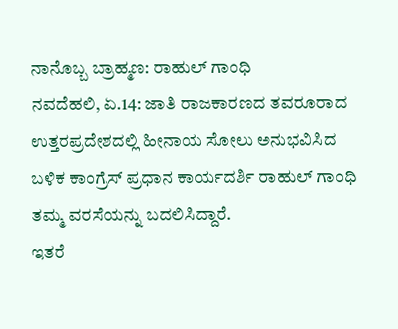ನಾನೊಬ್ಬ ಬ್ರಾಹ್ಮಣ: ರಾಹುಲ್ ಗಾಂಧಿ
ನವದೆಹಲಿ, ಏ.14: ಜಾತಿ ರಾಜಕಾರಣದ ತವರೂರಾದ ಉತ್ತರಪ್ರದೇಶದಲ್ಲಿ ಹೀನಾಯ ಸೋಲು ಅನುಭವಿಸಿದ ಬಳಿಕ ಕಾಂಗ್ರೆಸ್ ಪ್ರಧಾನ ಕಾರ್ಯದರ್ಶಿ ರಾಹುಲ್ ಗಾಂಧಿ ತಮ್ಮ ವರಸೆಯನ್ನು ಬದಲಿಸಿದ್ದಾರೆ.
ಇತರೆ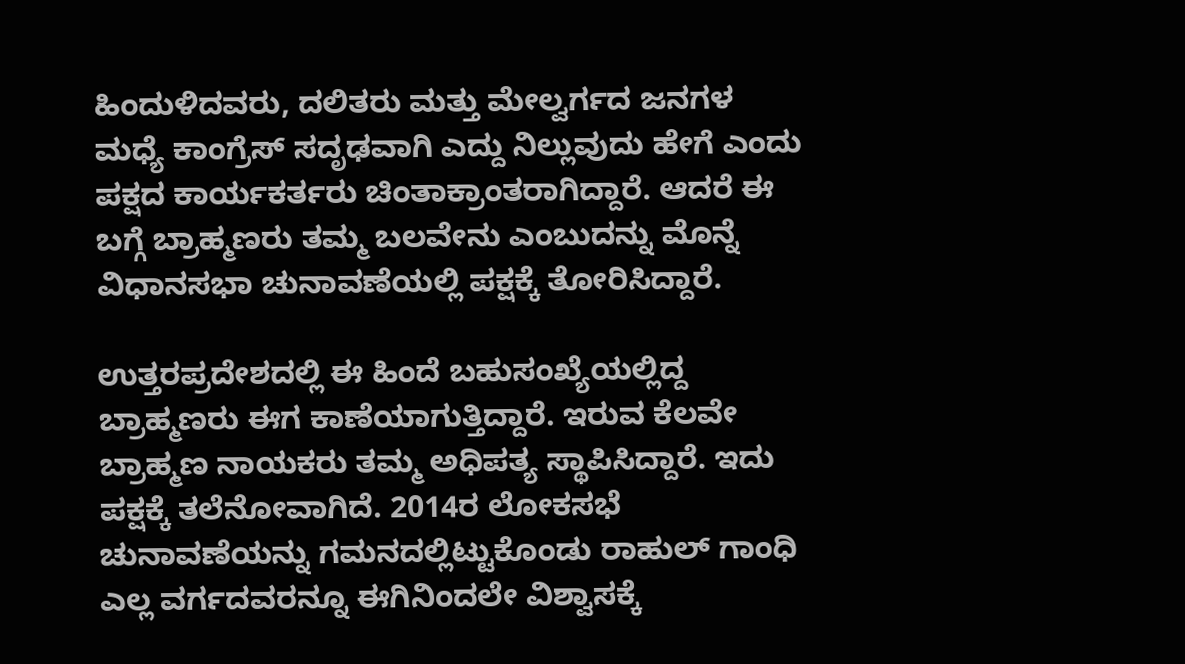ಹಿಂದುಳಿದವರು, ದಲಿತರು ಮತ್ತು ಮೇಲ್ವರ್ಗದ ಜನಗಳ ಮಧ್ಯೆ ಕಾಂಗ್ರೆಸ್ ಸದೃಢವಾಗಿ ಎದ್ದು ನಿಲ್ಲುವುದು ಹೇಗೆ ಎಂದು ಪಕ್ಷದ ಕಾರ್ಯಕರ್ತರು ಚಿಂತಾಕ್ರಾಂತರಾಗಿದ್ದಾರೆ. ಆದರೆ ಈ ಬಗ್ಗೆ ಬ್ರಾಹ್ಮಣರು ತಮ್ಮ ಬಲವೇನು ಎಂಬುದನ್ನು ಮೊನ್ನೆ ವಿಧಾನಸಭಾ ಚುನಾವಣೆಯಲ್ಲಿ ಪಕ್ಷಕ್ಕೆ ತೋರಿಸಿದ್ದಾರೆ.

ಉತ್ತರಪ್ರದೇಶದಲ್ಲಿ ಈ ಹಿಂದೆ ಬಹುಸಂಖ್ಯೆಯಲ್ಲಿದ್ದ ಬ್ರಾಹ್ಮಣರು ಈಗ ಕಾಣೆಯಾಗುತ್ತಿದ್ದಾರೆ. ಇರುವ ಕೆಲವೇ ಬ್ರಾಹ್ಮಣ ನಾಯಕರು ತಮ್ಮ ಅಧಿಪತ್ಯ ಸ್ಥಾಪಿಸಿದ್ದಾರೆ. ಇದು ಪಕ್ಷಕ್ಕೆ ತಲೆನೋವಾಗಿದೆ. 2014ರ ಲೋಕಸಭೆ ಚುನಾವಣೆಯನ್ನು ಗಮನದಲ್ಲಿಟ್ಟುಕೊಂಡು ರಾಹುಲ್ ಗಾಂಧಿ ಎಲ್ಲ ವರ್ಗದವರನ್ನೂ ಈಗಿನಿಂದಲೇ ವಿಶ್ವಾಸಕ್ಕೆ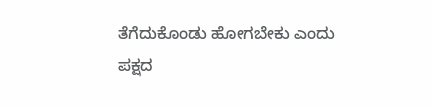ತೆಗೆದುಕೊಂಡು ಹೋಗಬೇಕು ಎಂದು ಪಕ್ಷದ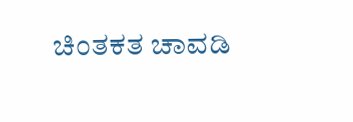ಚಿಂತಕತ ಚಾವಡಿ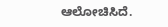ಆಲೋಚಿಸಿದೆ.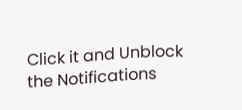Click it and Unblock the Notifications